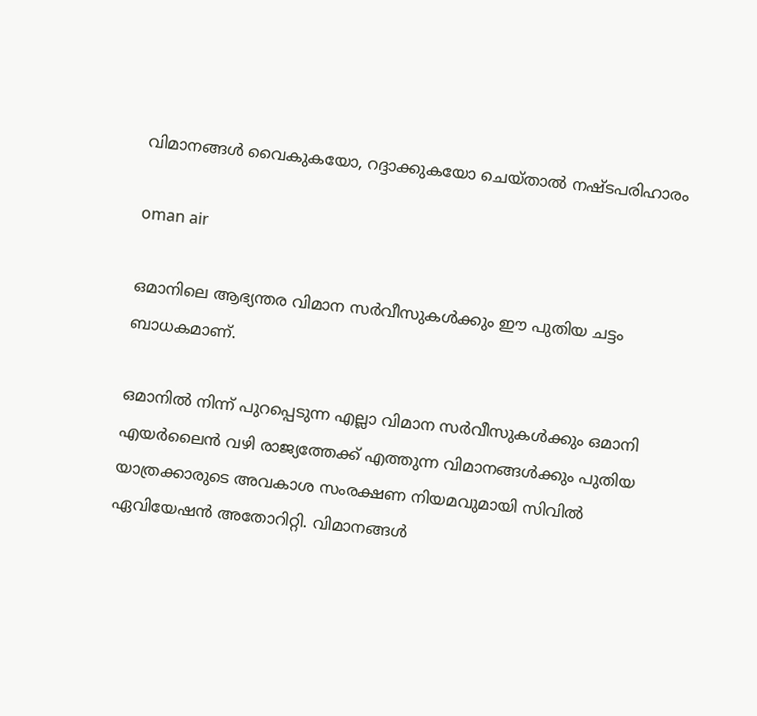വിമാനങ്ങള്‍ വൈകുകയോ, റദ്ദാക്കുകയോ ചെയ്താല്‍ നഷ്ടപരിഹാരം

oman air

ഒമാനിലെ ആഭ്യന്തര വിമാന സര്‍വീസുകള്‍ക്കും ഈ പുതിയ ചട്ടം ബാധകമാണ്.

ഒമാനില്‍ നിന്ന് പുറപ്പെടുന്ന എല്ലാ വിമാന സര്‍വീസുകള്‍ക്കും ഒമാനി എയര്‍ലൈന്‍ വഴി രാജ്യത്തേക്ക് എത്തുന്ന വിമാനങ്ങള്‍ക്കും പുതിയ യാത്രക്കാരുടെ അവകാശ സംരക്ഷണ നിയമവുമായി സിവില്‍ ഏവിയേഷന്‍ അതോറിറ്റി. വിമാനങ്ങള്‍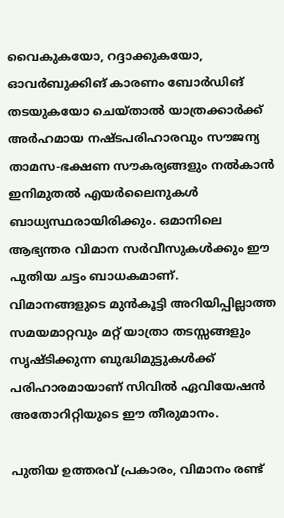വൈകുകയോ, റദ്ദാക്കുകയോ, ഓവര്‍ബുക്കിങ് കാരണം ബോര്‍ഡിങ് തടയുകയോ ചെയ്താല്‍ യാത്രക്കാര്‍ക്ക് അര്‍ഹമായ നഷ്ടപരിഹാരവും സൗജന്യ താമസ-ഭക്ഷണ സൗകര്യങ്ങളും നല്‍കാന്‍ ഇനിമുതല്‍ എയര്‍ലൈനുകള്‍ ബാധ്യസ്ഥരായിരിക്കും. ഒമാനിലെ ആഭ്യന്തര വിമാന സര്‍വീസുകള്‍ക്കും ഈ പുതിയ ചട്ടം ബാധകമാണ്. വിമാനങ്ങളുടെ മുന്‍കൂട്ടി അറിയിപ്പില്ലാത്ത സമയമാറ്റവും മറ്റ് യാത്രാ തടസ്സങ്ങളും സൃഷ്ടിക്കുന്ന ബുദ്ധിമുട്ടുകള്‍ക്ക് പരിഹാരമായാണ് സിവില്‍ ഏവിയേഷന്‍ അതോറിറ്റിയുടെ ഈ തീരുമാനം.

പുതിയ ഉത്തരവ് പ്രകാരം, വിമാനം രണ്ട്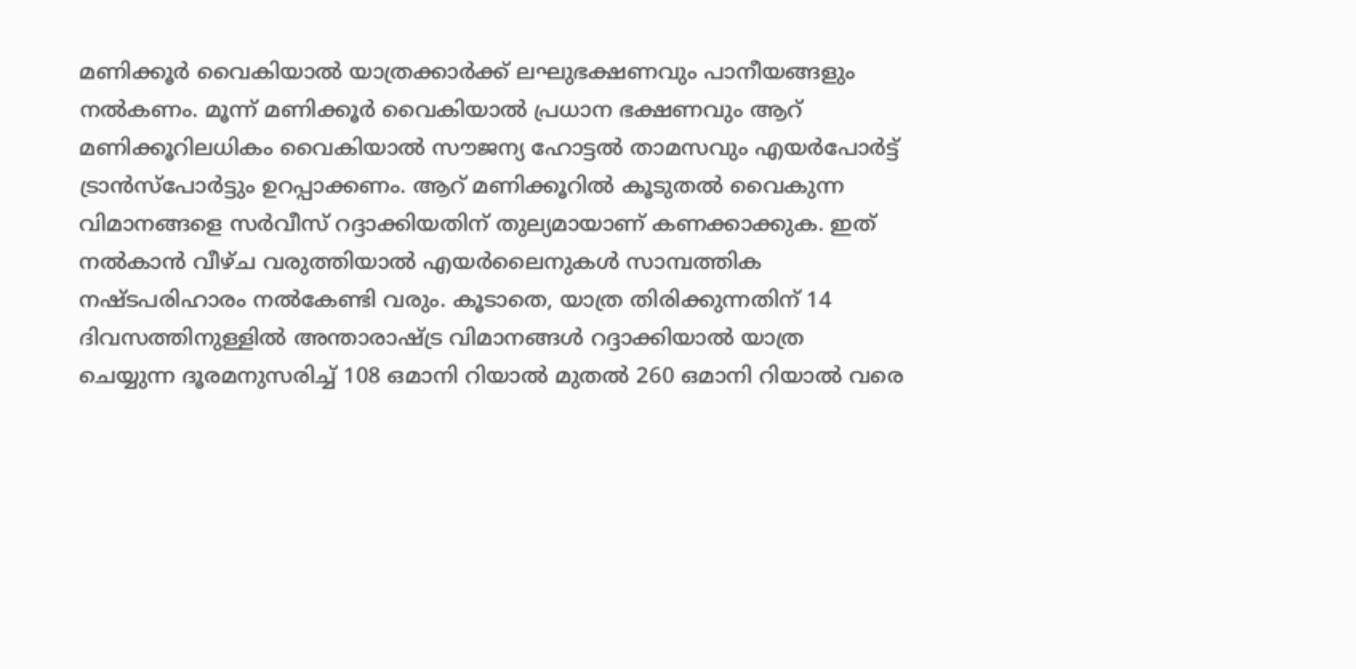മണിക്കൂര്‍ വൈകിയാല്‍ യാത്രക്കാര്‍ക്ക് ലഘുഭക്ഷണവും പാനീയങ്ങളും നല്‍കണം. മൂന്ന് മണിക്കൂര്‍ വൈകിയാല്‍ പ്രധാന ഭക്ഷണവും ആറ് മണിക്കൂറിലധികം വൈകിയാല്‍ സൗജന്യ ഹോട്ടല്‍ താമസവും എയര്‍പോര്‍ട്ട് ട്രാന്‍സ്പോര്‍ട്ടും ഉറപ്പാക്കണം. ആറ് മണിക്കൂറില്‍ കൂടുതല്‍ വൈകുന്ന വിമാനങ്ങളെ സര്‍വീസ് റദ്ദാക്കിയതിന് തുല്യമായാണ് കണക്കാക്കുക. ഇത് നല്‍കാന്‍ വീഴ്ച വരുത്തിയാല്‍ എയര്‍ലൈനുകള്‍ സാമ്പത്തിക നഷ്ടപരിഹാരം നല്‍കേണ്ടി വരും. കൂടാതെ, യാത്ര തിരിക്കുന്നതിന് 14 ദിവസത്തിനുള്ളില്‍ അന്താരാഷ്ട്ര വിമാനങ്ങള്‍ റദ്ദാക്കിയാല്‍ യാത്ര ചെയ്യുന്ന ദൂരമനുസരിച്ച് 108 ഒമാനി റിയാല്‍ മുതല്‍ 260 ഒമാനി റിയാല്‍ വരെ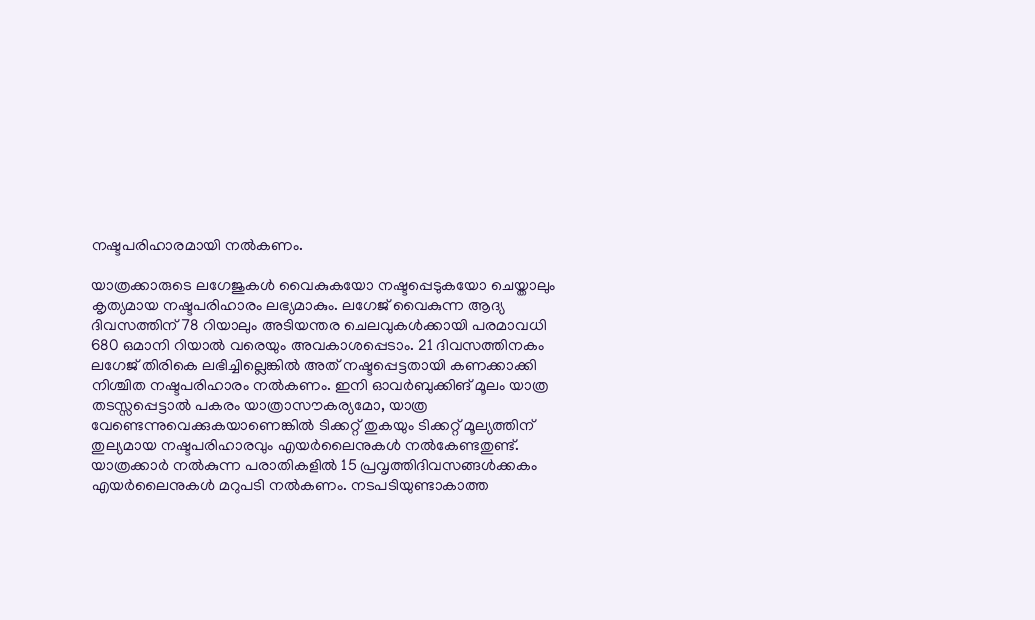നഷ്ടപരിഹാരമായി നല്‍കണം.

യാത്രക്കാരുടെ ലഗേജുകള്‍ വൈകുകയോ നഷ്ടപ്പെടുകയോ ചെയ്താലും കൃത്യമായ നഷ്ടപരിഹാരം ലഭ്യമാകും. ലഗേജ് വൈകുന്ന ആദ്യ ദിവസത്തിന് 78 റിയാലും അടിയന്തര ചെലവുകള്‍ക്കായി പരമാവധി 680 ഒമാനി റിയാല്‍ വരെയും അവകാശപ്പെടാം. 21 ദിവസത്തിനകം ലഗേജ് തിരികെ ലഭിച്ചില്ലെങ്കില്‍ അത് നഷ്ടപ്പെട്ടതായി കണക്കാക്കി നിശ്ചിത നഷ്ടപരിഹാരം നല്‍കണം. ഇനി ഓവര്‍ബുക്കിങ് മൂലം യാത്ര തടസ്സപ്പെട്ടാല്‍ പകരം യാത്രാസൗകര്യമോ, യാത്ര വേണ്ടെന്നുവെക്കുകയാണെങ്കില്‍ ടിക്കറ്റ് തുകയും ടിക്കറ്റ് മൂല്യത്തിന് തുല്യമായ നഷ്ടപരിഹാരവും എയര്‍ലൈനുകള്‍ നല്‍കേണ്ടതുണ്ട്.
യാത്രക്കാര്‍ നല്‍കുന്ന പരാതികളില്‍ 15 പ്രവൃത്തിദിവസങ്ങള്‍ക്കകം എയര്‍ലൈനുകള്‍ മറുപടി നല്‍കണം. നടപടിയുണ്ടാകാത്ത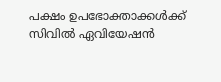പക്ഷം ഉപഭോക്താക്കള്‍ക്ക് സിവില്‍ ഏവിയേഷന്‍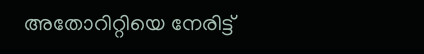അതോറിറ്റിയെ നേരിട്ട്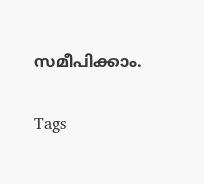സമീപിക്കാം.

Tags